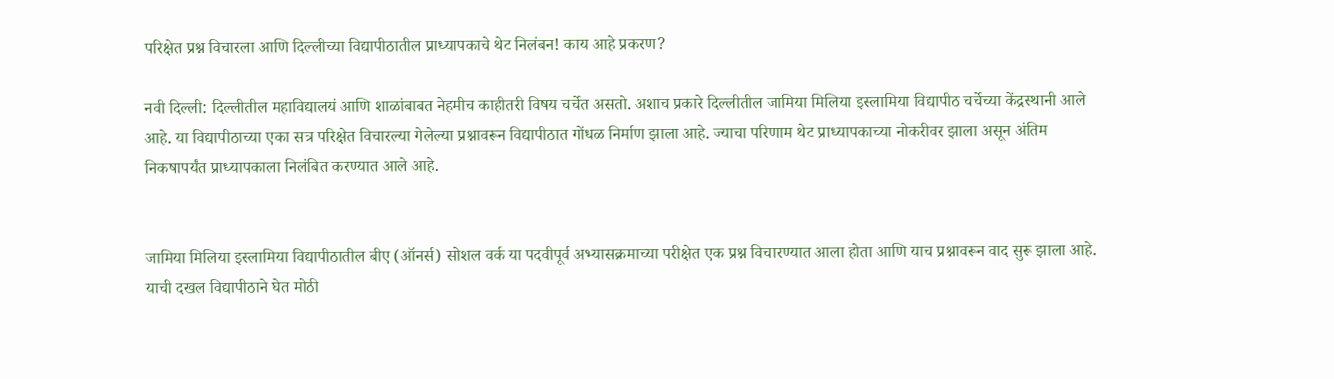परिक्षेत प्रश्न विचारला आणि दिल्लीच्या विद्यापीठातील प्राध्यापकाचे थेट निलंबन! काय आहे प्रकरण?

नवी दिल्ली: दिल्लीतील महाविद्यालयं आणि शाळांबाबत नेहमीच काहीतरी विषय चर्चेत असतो. अशाच प्रकारे दिल्लीतील जामिया मिलिया इस्लामिया विद्यापीठ चर्चेच्या केंद्रस्थानी आले आहे. या विद्यापीठाच्या एका सत्र परिक्षेत विचारल्या गेलेल्या प्रश्नावरून विद्यापीठात गोंधळ निर्माण झाला आहे. ज्याचा परिणाम थेट प्राध्यापकाच्या नोकरीवर झाला असून अंतिम निकषापर्यंत प्राध्यापकाला निलंबित करण्यात आले आहे.


जामिया मिलिया इस्लामिया विद्यापीठातील बीए (ऑनर्स) सोशल वर्क या पदवीपूर्व अभ्यासक्रमाच्या परीक्षेत एक प्रश्न विचारण्यात आला होता आणि याच प्रश्नावरून वाद सुरू झाला आहे. याची दखल विद्यापीठाने घेत मोठी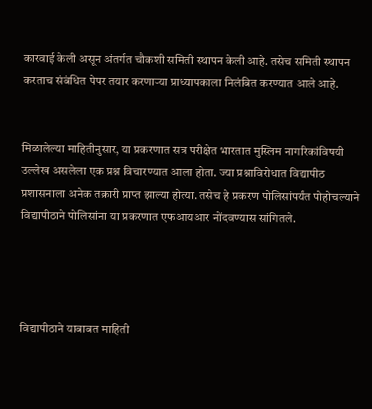कारवाई केली असून अंतर्गत चौकशी समिती स्थापन केली आहे. तसेच समिती स्थापन करताच संबंधित पेपर तयार करणाऱ्या प्राध्यापकाला निलंबित करण्यात आले आहे.


मिळालेल्या माहितीनुसार, या प्रकरणात सत्र परीक्षेत भारतात मुस्लिम नागरिकांविषयी उल्लेख असलेला एक प्रश्न विचारण्यात आला होता. ज्या प्रश्नाविरोधात विद्यापीठ प्रशासनाला अनेक तक्रारी प्राप्त झाल्या होत्या. तसेच हे प्रकरण पोलिसांपर्यंत पोहोचल्याने विद्यापीठाने पोलिसांना या प्रकरणात एफआयआर नोंदवण्यास सांगितले.




विद्यापीठाने याबाबत माहिती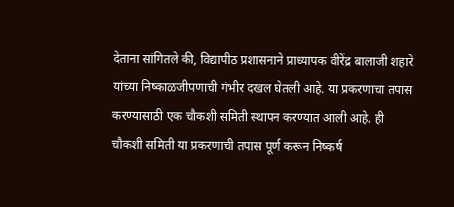देताना सांगितले की, विद्यापीठ प्रशासनाने प्राध्यापक वीरेंद्र बालाजी शहारे यांच्या निष्काळजीपणाची गंभीर दखल घेतली आहे. या प्रकरणाचा तपास करण्यासाठी एक चौकशी समिती स्थापन करण्यात आली आहे. ही चौकशी समिती या प्रकरणाची तपास पूर्ण करून निष्कर्ष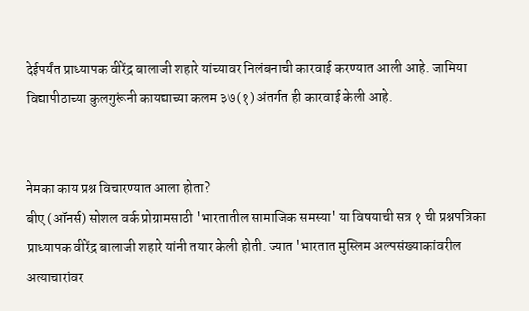देईपर्यंत प्राध्यापक वीरेंद्र बालाजी शहारे यांच्यावर निलंबनाची कारवाई करण्यात आली आहे. जामिया विद्यापीठाच्या कुलगुरूंनी कायद्याच्या कलम ३७(१) अंतर्गत ही कारवाई केली आहे.


नेमका काय प्रश्न विचारण्यात आला होता?
बीए (ऑनर्स) सोशल वर्क प्रोग्रामसाठी 'भारतातील सामाजिक समस्या' या विषयाची सत्र १ ची प्रश्नपत्रिका प्राध्यापक वीरेंद्र बालाजी शहारे यांनी तयार केली होती. ज्यात 'भारतात मुस्लिम अल्पसंख्याकांवरील अत्याचारांवर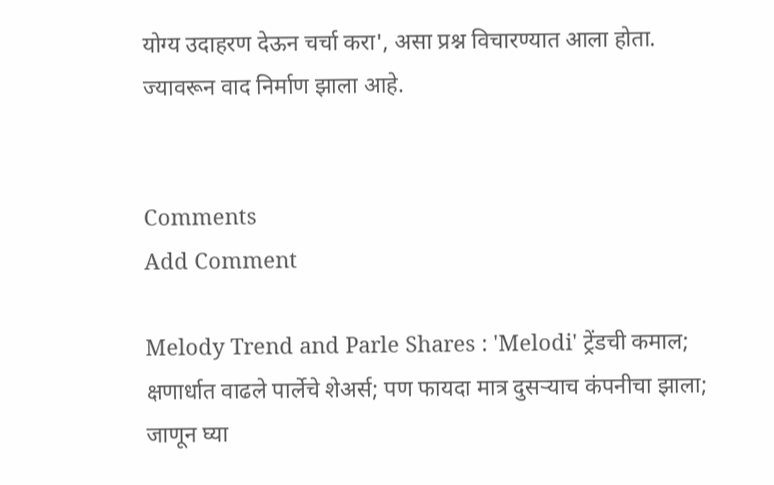योग्य उदाहरण देऊन चर्चा करा', असा प्रश्न विचारण्यात आला होता. ज्यावरून वाद निर्माण झाला आहे.


Comments
Add Comment

Melody Trend and Parle Shares : 'Melodi' ट्रेंडची कमाल; क्षणार्धात वाढले पार्लेचे शेअर्स; पण फायदा मात्र दुसऱ्याच कंपनीचा झाला; जाणून घ्या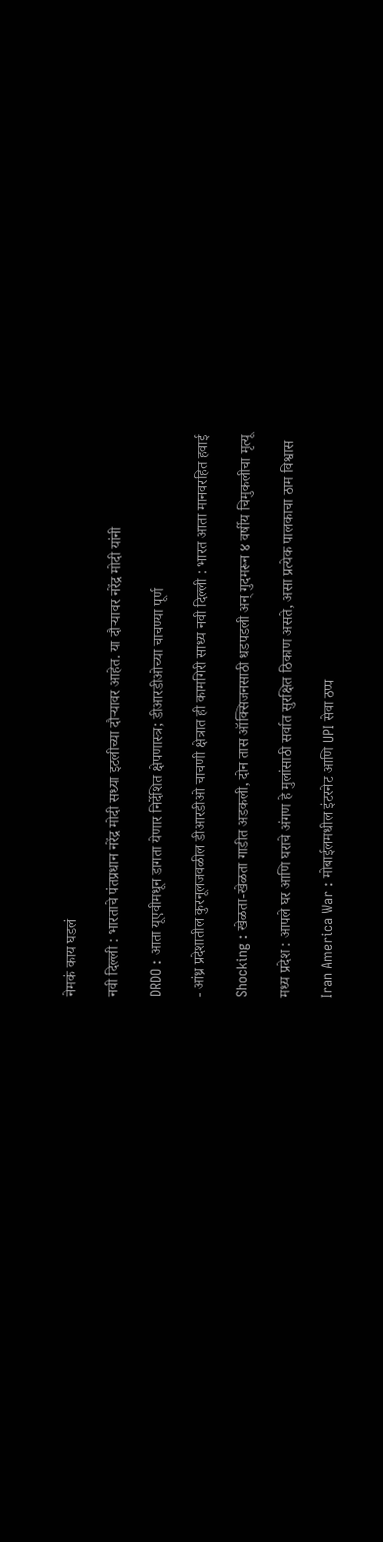नेमकं काय घडलं

नवी दिल्ली : भारताचे पंतप्रधान नरेंद्र मोदी सध्या इटलीच्या दौऱ्यावर आहेत. या दौऱ्यावर नरेंद्र मोदी यांनी

DRDO : आता यूएवीमधून डागता येणार निर्देशित क्षेपणास्त्र; डीआरडीओच्या चाचण्या पूर्ण

- आंध्र प्रदेशातील कुरनूलजवळील डीआरडीओ चाचणी क्षेत्रात ही कामगिरी साध्य नवी दिल्ली : भारत आता मानवरहित हवाई

Shocking : खेळता-खेळता गाडीत अडकली, दोन तास ऑक्सिजनसाठी धडपडली अन् गुदमरून ४ वर्षीय चिमुकलीचा मृत्यू

मध्य प्रदेश : आपले घर आणि घराचे अंगण हे मुलांसाठी सर्वात सुरक्षित ठिकाण असते, असा प्रत्येक पालकाचा ठाम विश्वास

Iran America War : मोबाईलमधील इंटरनेट आणि UPI सेवा ठप्प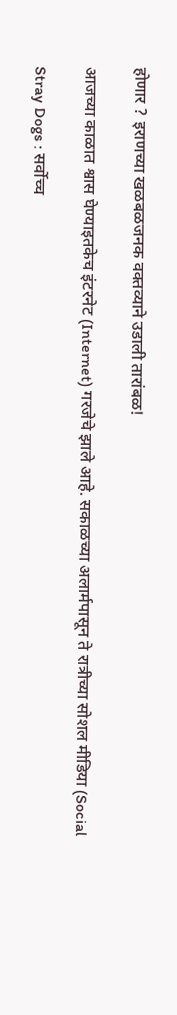होणार ? इराणच्या खळबळजनक वक्तव्याने उडाली तारांबळ!

आजच्या काळात श्वास घेण्याइतकेच इंटरनेट (Internet) गरजेचे झाले आहे. सकाळच्या अलार्मपासून ते रात्रीच्या सोशल मीडिया (Social

Stray Dogs : सर्वोच्च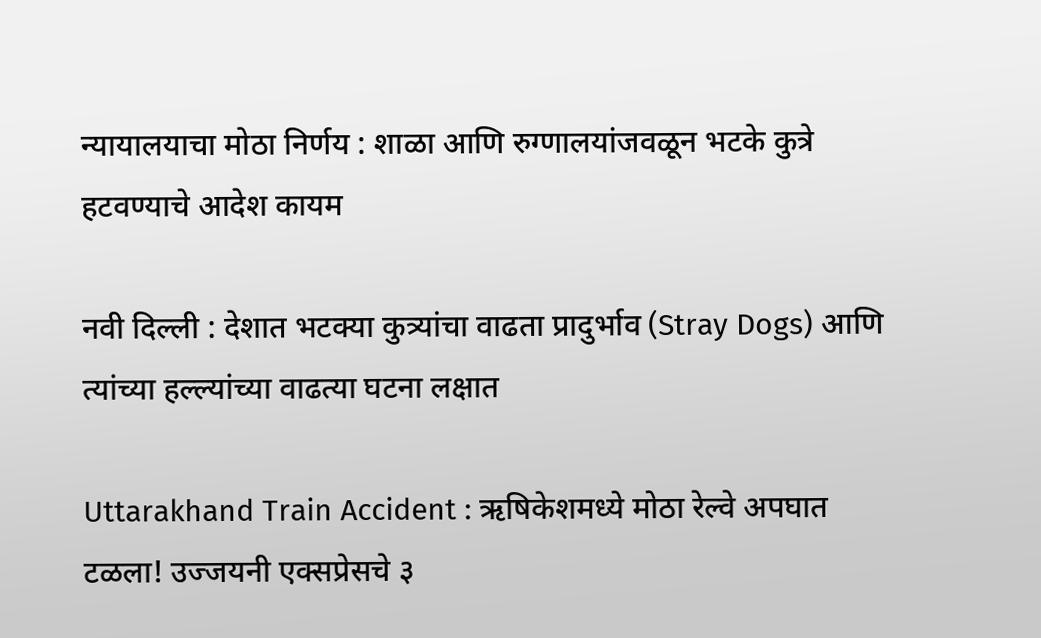न्यायालयाचा मोठा निर्णय : शाळा आणि रुग्णालयांजवळून भटके कुत्रे हटवण्याचे आदेश कायम

नवी दिल्ली : देशात भटक्या कुत्र्यांचा वाढता प्रादुर्भाव (Stray Dogs) आणि त्यांच्या हल्ल्यांच्या वाढत्या घटना लक्षात

Uttarakhand Train Accident : ऋषिकेशमध्ये मोठा रेल्वे अपघात टळला! उज्जयनी एक्सप्रेसचे ३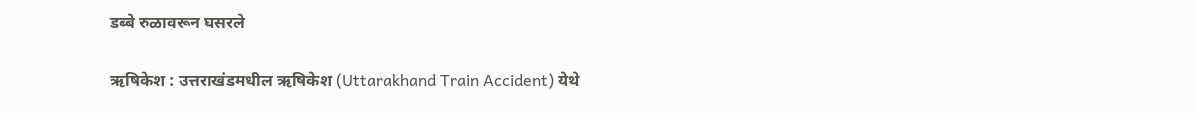डब्बे रुळावरून घसरले

ऋषिकेश : उत्तराखंडमधील ऋषिकेश (Uttarakhand Train Accident) येथे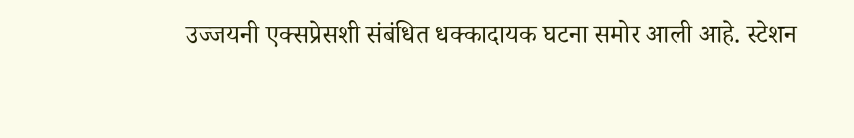उज्जयनी एक्सप्रेसशी संबंधित धक्कादायक घटना समोर आली आहे. स्टेशन